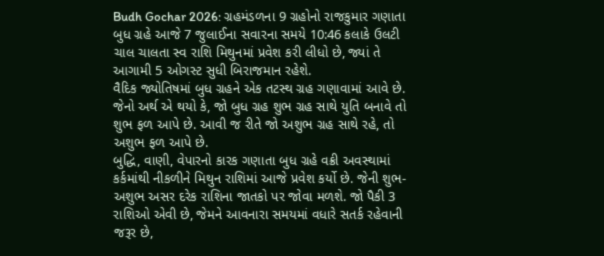Budh Gochar 2026: ગ્રહમંડળના 9 ગ્રહોનો રાજકુમાર ગણાતા બુધ ગ્રહે આજે 7 જુલાઈના સવારના સમયે 10:46 કલાકે ઉલટી ચાલ ચાલતા સ્વ રાશિ મિથુનમાં પ્રવેશ કરી લીધો છે, જ્યાં તે આગામી 5 ઓગસ્ટ સુધી બિરાજમાન રહેશે.
વૈદિક જ્યોતિષમાં બુધ ગ્રહને એક તટસ્થ ગ્રહ ગણાવામાં આવે છે. જેનો અર્થ એ થયો કે, જો બુધ ગ્રહ શુભ ગ્રહ સાથે યુતિ બનાવે તો શુભ ફળ આપે છે. આવી જ રીતે જો અશુભ ગ્રહ સાથે રહે, તો અશુભ ફળ આપે છે.
બુદ્ધિ, વાણી, વેપારનો કારક ગણાતા બુધ ગ્રહે વક્રી અવસ્થામાં કર્કમાંથી નીકળીને મિથુન રાશિમાં આજે પ્રવેશ કર્યો છે. જેની શુભ-અશુભ અસર દરેક રાશિના જાતકો પર જોવા મળશે. જો પૈકી 3 રાશિઓ એવી છે, જેમને આવનારા સમયમાં વધારે સતર્ક રહેવાની જરૂર છે,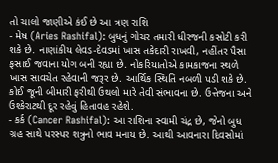તો ચાલો જાણીએ કંઈ છે આ ત્રણ રાશિ
- મેષ (Aries Rashifal): બુધનું ગોચર તમારી ધીરજની કસોટી કરી શકે છે. નાણાંકીય લેવડ-દેવડમાં ખાસ તકેદારી રાખવી, નહીંતર પૈસા ફસાઈ જવાના યોગ બની રહ્યા છે. નોકરિયાતોએ કામકાજના સ્થળે ખાસ સાવચેત રહેવાની જરૂર છે. આર્થિક સ્થિતિ નબળી પડી શકે છે. કોઈ જૂની બીમારી ફરીથી ઉથલો મારે તેવી સંભાવના છે. ઉત્તેજના અને ઉશ્કેરાટથી દૂર રહેવું હિતાવહ રહેશે.
- કર્ક (Cancer Rashifal): આ રાશિના સ્વામી ચંદ્ર છે, જેનો બુધ ગ્રહ સાથે પરસ્પર શત્રુનો ભાવ મનાય છે. આથી આવનારા દિવસોમાં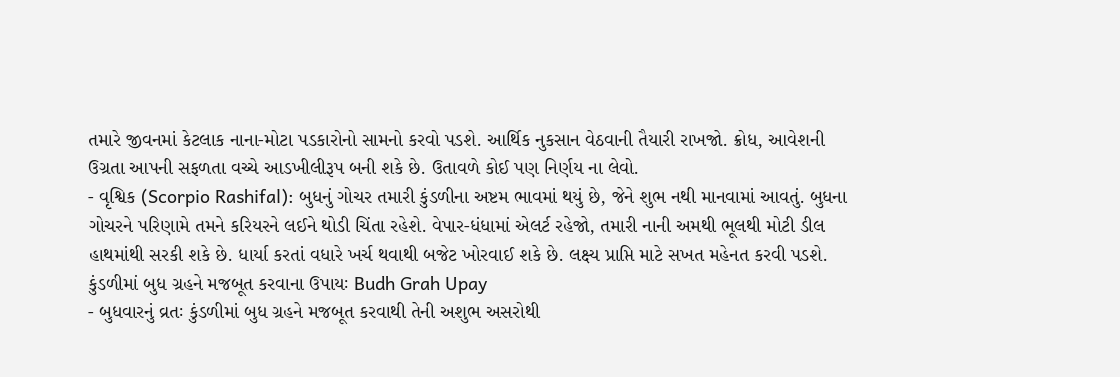તમારે જીવનમાં કેટલાક નાના-મોટા પડકારોનો સામનો કરવો પડશે. આર્થિક નુકસાન વેઠવાની તૈયારી રાખજો. ક્રોધ, આવેશની ઉગ્રતા આપની સફળતા વચ્ચે આડખીલીરૂપ બની શકે છે. ઉતાવળે કોઈ પણ નિર્ણય ના લેવો.
- વૃશ્વિક (Scorpio Rashifal): બુધનું ગોચર તમારી કુંડળીના અષ્ટમ ભાવમાં થયું છે, જેને શુભ નથી માનવામાં આવતું. બુધના ગોચરને પરિણામે તમને કરિયરને લઈને થોડી ચિંતા રહેશે. વેપાર-ધંધામાં એલર્ટ રહેજો, તમારી નાની અમથી ભૂલથી મોટી ડીલ હાથમાંથી સરકી શકે છે. ધાર્યા કરતાં વધારે ખર્ચ થવાથી બજેટ ખોરવાઈ શકે છે. લક્ષ્ય પ્રાપ્તિ માટે સખત મહેનત કરવી પડશે.
કુંડળીમાં બુધ ગ્રહને મજબૂત કરવાના ઉપાયઃ Budh Grah Upay
- બુધવારનું વ્રતઃ કુંડળીમાં બુધ ગ્રહને મજબૂત કરવાથી તેની અશુભ અસરોથી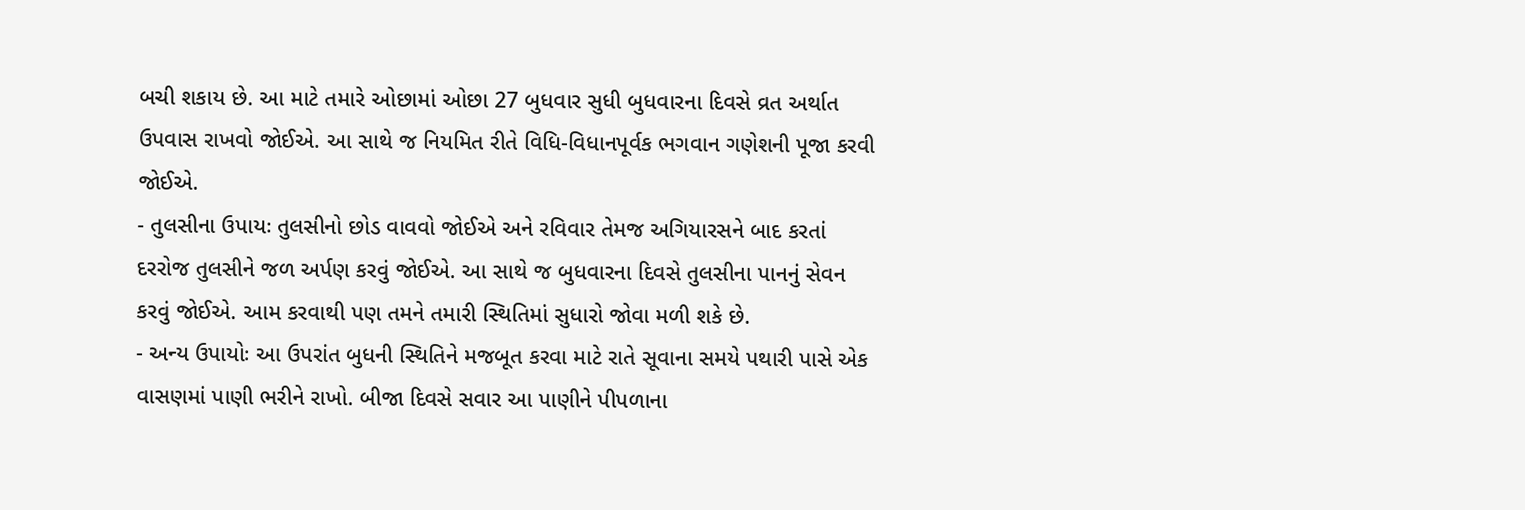બચી શકાય છે. આ માટે તમારે ઓછામાં ઓછા 27 બુધવાર સુધી બુધવારના દિવસે વ્રત અર્થાત ઉપવાસ રાખવો જોઈએ. આ સાથે જ નિયમિત રીતે વિધિ-વિધાનપૂર્વક ભગવાન ગણેશની પૂજા કરવી જોઈએ.
- તુલસીના ઉપાયઃ તુલસીનો છોડ વાવવો જોઈએ અને રવિવાર તેમજ અગિયારસને બાદ કરતાં દરરોજ તુલસીને જળ અર્પણ કરવું જોઈએ. આ સાથે જ બુધવારના દિવસે તુલસીના પાનનું સેવન કરવું જોઈએ. આમ કરવાથી પણ તમને તમારી સ્થિતિમાં સુધારો જોવા મળી શકે છે.
- અન્ય ઉપાયોઃ આ ઉપરાંત બુધની સ્થિતિને મજબૂત કરવા માટે રાતે સૂવાના સમયે પથારી પાસે એક વાસણમાં પાણી ભરીને રાખો. બીજા દિવસે સવાર આ પાણીને પીપળાના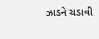ઝાડને ચડાવી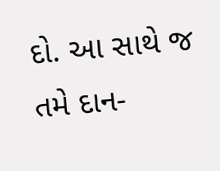દો. આ સાથે જ તમે દાન-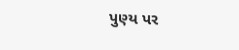પુણ્ય પર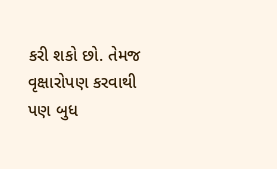કરી શકો છો. તેમજ વૃક્ષારોપણ કરવાથી પણ બુધ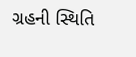ગ્રહની સ્થિતિ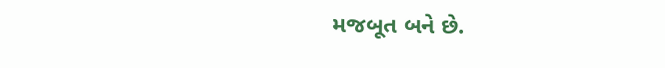મજબૂત બને છે.